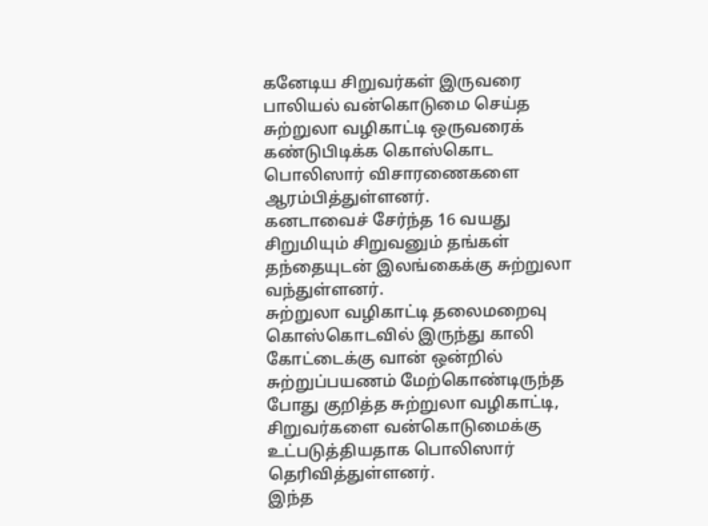கனேடிய சிறுவர்கள் இருவரை பாலியல் வன்கொடுமை செய்த சுற்றுலா வழிகாட்டி ஒருவரைக் கண்டுபிடிக்க கொஸ்கொட பொலிஸார் விசாரணைகளை ஆரம்பித்துள்ளனர்.
கனடாவைச் சேர்ந்த 16 வயது சிறுமியும் சிறுவனும் தங்கள் தந்தையுடன் இலங்கைக்கு சுற்றுலா வந்துள்ளனர்.
சுற்றுலா வழிகாட்டி தலைமறைவு
கொஸ்கொடவில் இருந்து காலி கோட்டைக்கு வான் ஒன்றில் சுற்றுப்பயணம் மேற்கொண்டிருந்த போது குறித்த சுற்றுலா வழிகாட்டி, சிறுவர்களை வன்கொடுமைக்கு உட்படுத்தியதாக பொலிஸார் தெரிவித்துள்ளனர்.
இந்த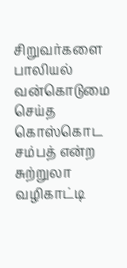சிறுவர்களை பாலியல் வன்கொடுமை செய்த கொஸ்கொட சம்பத் என்ற சுற்றுலா வழிகாட்டி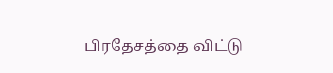பிரதேசத்தை விட்டு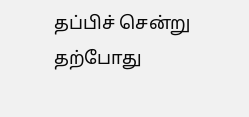தப்பிச் சென்று தற்போது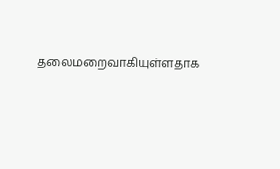தலைமறைவாகியுள்ளதாக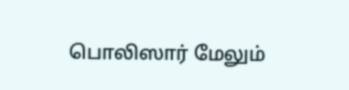பொலிஸார் மேலும்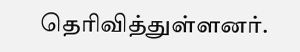தெரிவித்துள்ளனர்.